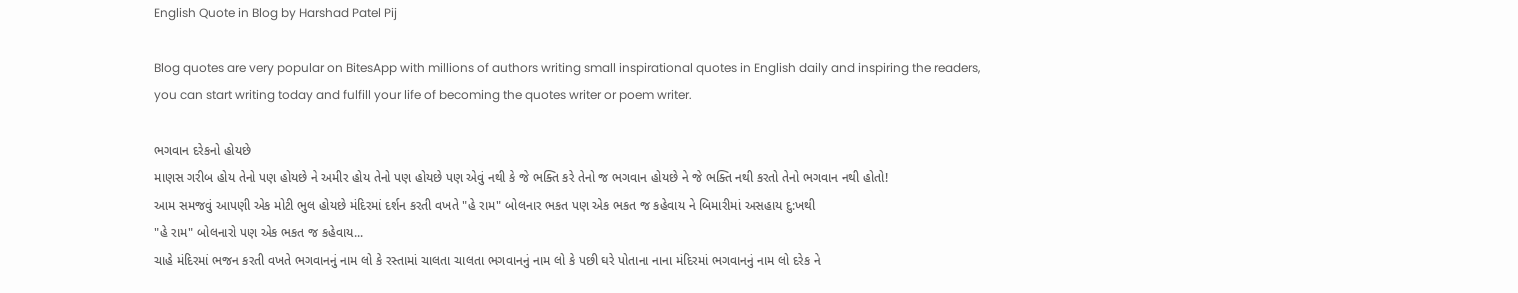English Quote in Blog by Harshad Patel Pij

Blog quotes are very popular on BitesApp with millions of authors writing small inspirational quotes in English daily and inspiring the readers, you can start writing today and fulfill your life of becoming the quotes writer or poem writer.

ભગવાન દરેકનો હોયછે
માણસ ગરીબ હોય તેનો પણ હોયછે ને અમીર હોય તેનો પણ હોયછે પણ એવું નથી કે જે ભક્તિ કરે તેનો જ ભગવાન હોયછે ને જે ભક્તિ નથી કરતો તેનો ભગવાન નથી હોતો!
આમ સમજવું આપણી એક મોટી ભુલ હોયછે મંદિરમાં દર્શન કરતી વખતે "હે રામ" બોલનાર ભકત પણ એક ભકત જ કહેવાય ને બિમારીમાં અસહાય દુ:ખથી
"હે રામ" બોલનારો પણ એક ભકત જ કહેવાય...
ચાહે મંદિરમાં ભજન કરતી વખતે ભગવાનનું નામ લો કે રસ્તામાં ચાલતા ચાલતા ભગવાનનું નામ લો કે પછી ઘરે પોતાના નાના મંદિરમાં ભગવાનનું નામ લો દરેક ને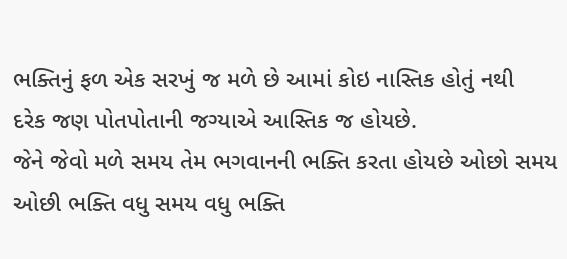ભક્તિનું ફળ એક સરખું જ મળે છે આમાં કોઇ નાસ્તિક હોતું નથી
દરેક જણ પોતપોતાની જગ્યાએ આસ્તિક જ હોયછે.
જેને જેવો મળે સમય તેમ ભગવાનની ભક્તિ કરતા હોયછે ઓછો સમય ઓછી ભક્તિ વધુ સમય વધુ ભક્તિ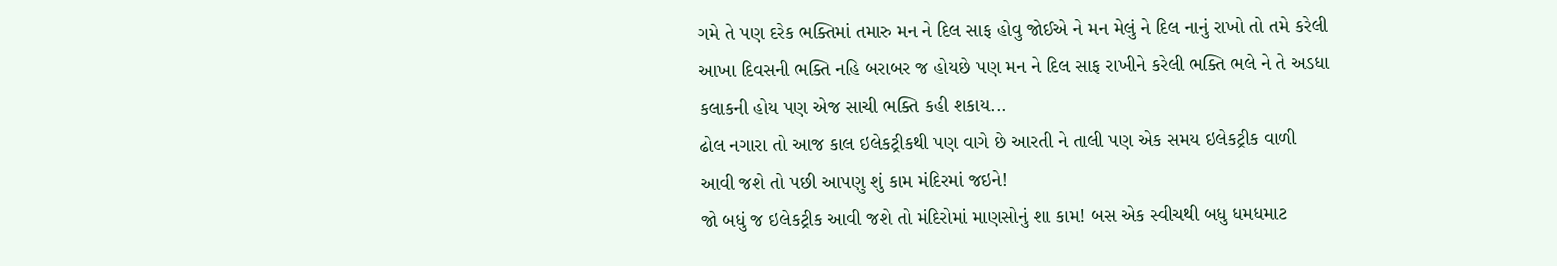ગમે તે પણ દરેક ભક્તિમાં તમારુ મન ને દિલ સાફ હોવુ જોઈએ ને મન મેલું ને દિલ નાનું રાખો તો તમે કરેલી આખા દિવસની ભક્તિ નહિ બરાબર જ હોયછે પણ મન ને દિલ સાફ રાખીને કરેલી ભક્તિ ભલે ને તે અડધા કલાકની હોય પણ એજ સાચી ભક્તિ કહી શકાય...
ઢોલ નગારા તો આજ કાલ ઇલેકટ્રીકથી પણ વાગે છે આરતી ને તાલી પણ એક સમય ઇલેકટ્રીક વાળી આવી જશે તો પછી આપણુ શું કામ મંદિરમાં જઇને!
જો બધું જ ઇલેકટ્રીક આવી જશે તો મંદિરોમાં માણસોનું શા કામ! બસ એક સ્વીચથી બધુ ધમધમાટ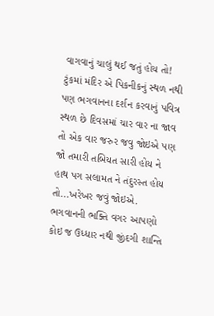વાગવાનું ચાલું થઈ જતું હોય તો!
ટુંકમાં મંદિર એ પિકનીકનું સ્થળ નથી પણ ભગવાનના દર્શન કરવાનું પવિત્ર સ્થળ છે દિવસમાં ચાર વાર ના જાવ તો એક વાર જરુર જવુ જોઇએ પણ જો તમારી તબિયત સારી હોય ને હાથ પગ સલામત ને તંદુરસ્ત હોય તો...ખરેખર જવું જોઇએ.
ભગવાનની ભક્તિ વગર આપણો કોઇ જ ઉધ્ધાર નથી જીંદગી શાન્તિ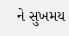ને સુખમય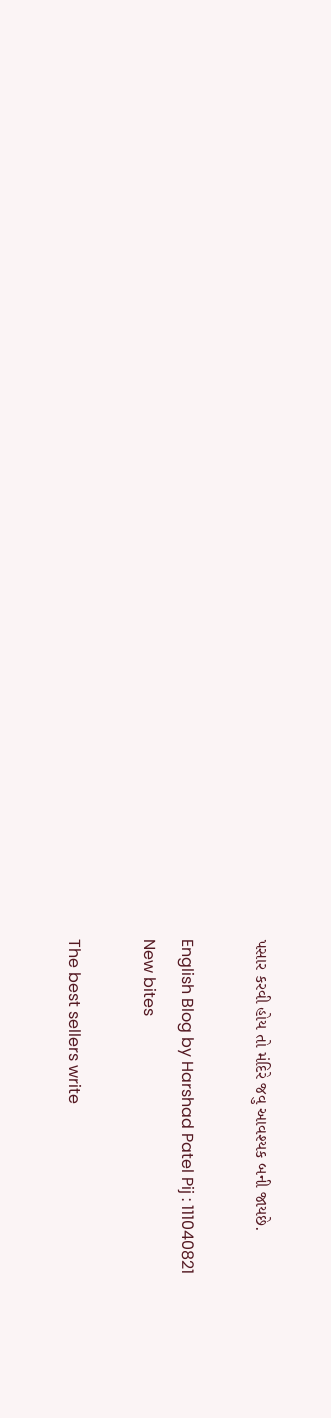પસાર કરવી હોય તો મંદિરે જવુ આવશ્યક બની જાયછે.

English Blog by Harshad Patel Pij : 111040821
New bites

The best sellers write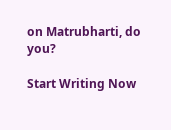on Matrubharti, do you?

Start Writing Now